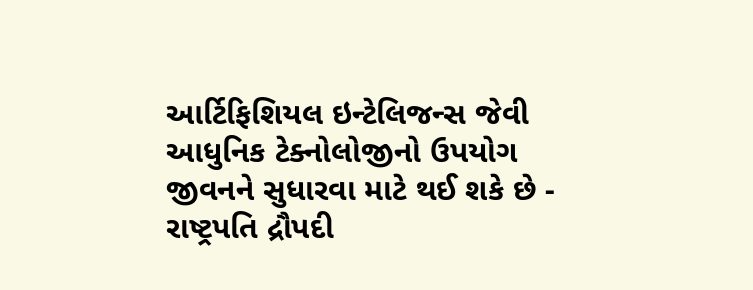આર્ટિફિશિયલ ઇન્ટેલિજન્સ જેવી આધુનિક ટેક્નોલોજીનો ઉપયોગ જીવનને સુધારવા માટે થઈ શકે છે - રાષ્ટ્રપતિ દ્રૌપદી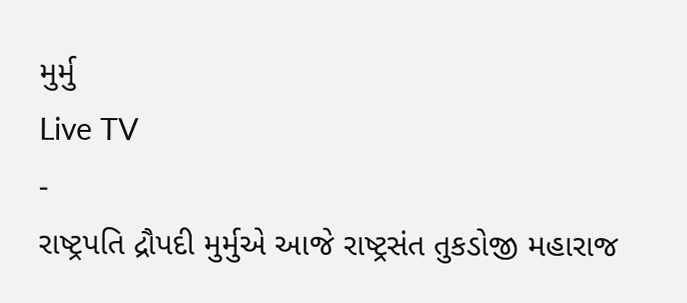મુર્મુ
Live TV
-
રાષ્ટ્રપતિ દ્રૌપદી મુર્મુએ આજે રાષ્ટ્રસંત તુકડોજી મહારાજ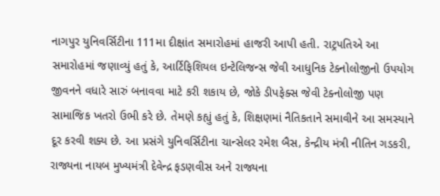નાગપુર યુનિવર્સિટીના 111મા દીક્ષાંત સમારોહમાં હાજરી આપી હતી. રાટ્રપતિએ આ સમારોહમાં જણાવ્યું હતું કે, આર્ટિફિશિયલ ઇન્ટેલિજન્સ જેવી આધુનિક ટેક્નોલોજીનો ઉપયોગ જીવનને વધારે સારું બનાવવા માટે કરી શકાય છે, જોકે ડીપફેક્સ જેવી ટેક્નોલોજી પણ સામાજિક ખતરો ઉભી કરે છે. તેમણે કહ્યું હતું કે, શિક્ષણમાં નૈતિકતાને સમાવીને આ સમસ્યાને દૂર કરવી શક્ય છે. આ પ્રસંગે યુનિવર્સિટીના ચાન્સેલર રમેશ બૈસ, કેન્દ્રીય મંત્રી નીતિન ગડકરી, રાજ્યના નાયબ મુખ્યમંત્રી દેવેન્દ્ર ફડણવીસ અને રાજ્યના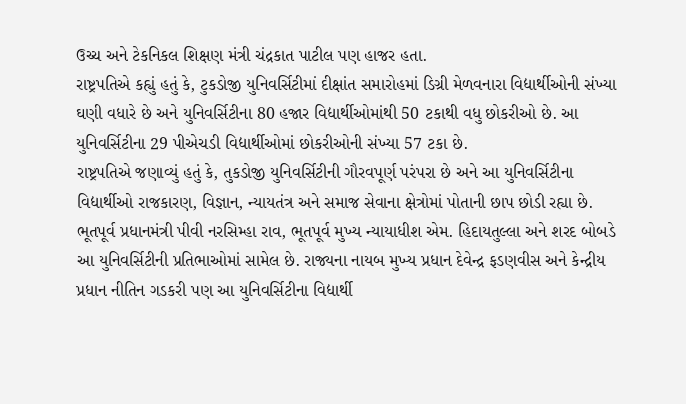ઉચ્ચ અને ટેકનિકલ શિક્ષણ મંત્રી ચંદ્રકાત પાટીલ પણ હાજર હતા.
રાષ્ટ્રપતિએ કહ્યું હતું કે, ટુકડોજી યુનિવર્સિટીમાં દીક્ષાંત સમારોહમાં ડિગ્રી મેળવનારા વિદ્યાર્થીઓની સંખ્યા ઘણી વધારે છે અને યુનિવર્સિટીના 80 હજાર વિદ્યાર્થીઓમાંથી 50 ટકાથી વધુ છોકરીઓ છે. આ યુનિવર્સિટીના 29 પીએચડી વિદ્યાર્થીઓમાં છોકરીઓની સંખ્યા 57 ટકા છે.
રાષ્ટ્રપતિએ જણાવ્યું હતું કે, તુકડોજી યુનિવર્સિટીની ગૌરવપૂર્ણ પરંપરા છે અને આ યુનિવર્સિટીના વિદ્યાર્થીઓ રાજકારણ, વિજ્ઞાન, ન્યાયતંત્ર અને સમાજ સેવાના ક્ષેત્રોમાં પોતાની છાપ છોડી રહ્યા છે. ભૂતપૂર્વ પ્રધાનમંત્રી પીવી નરસિમ્હા રાવ, ભૂતપૂર્વ મુખ્ય ન્યાયાધીશ એમ. હિદાયતુલ્લા અને શરદ બોબડે આ યુનિવર્સિટીની પ્રતિભાઓમાં સામેલ છે. રાજ્યના નાયબ મુખ્ય પ્રધાન દેવેન્દ્ર ફડણવીસ અને કેન્દ્રીય પ્રધાન નીતિન ગડકરી પણ આ યુનિવર્સિટીના વિદ્યાર્થી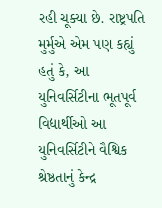રહી ચૂક્યા છે. રાષ્ટ્રપતિ મુર્મુએ એમ પણ કહ્યું હતું કે, આ યુનિવર્સિટીના ભૂતપૂર્વ વિદ્યાર્થીઓ આ યુનિવર્સિટીને વૈશ્વિક શ્રેષ્ઠતાનું કેન્દ્ર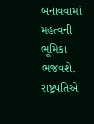બનાવવામાં મહત્વની ભૂમિકા ભજવશે. રાષ્ટ્રપતિએ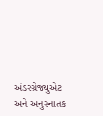અંડરગ્રેજ્યુએટ અને અનુસ્નાતક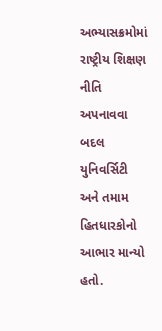અભ્યાસક્રમોમાં રાષ્ટ્રીય શિક્ષણ નીતિ અપનાવવા બદલ યુનિવર્સિટી અને તમામ હિતધારકોનો આભાર માન્યો હતો.